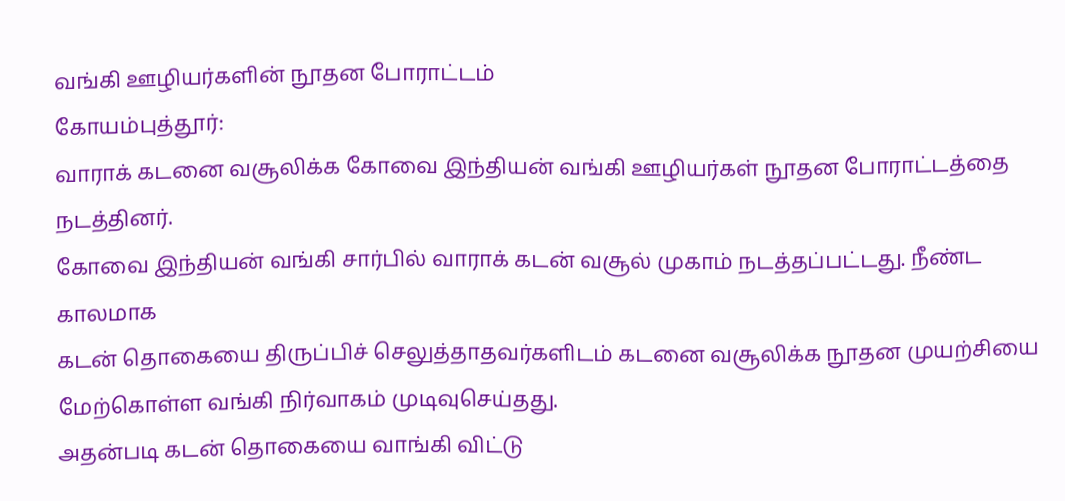வங்கி ஊழியர்களின் நூதன போராட்டம்
கோயம்புத்தூர்:
வாராக் கடனை வசூலிக்க கோவை இந்தியன் வங்கி ஊழியர்கள் நூதன போராட்டத்தை நடத்தினர்.
கோவை இந்தியன் வங்கி சார்பில் வாராக் கடன் வசூல் முகாம் நடத்தப்பட்டது. நீண்ட காலமாக
கடன் தொகையை திருப்பிச் செலுத்தாதவர்களிடம் கடனை வசூலிக்க நூதன முயற்சியை மேற்கொள்ள வங்கி நிர்வாகம் முடிவுசெய்தது.
அதன்படி கடன் தொகையை வாங்கி விட்டு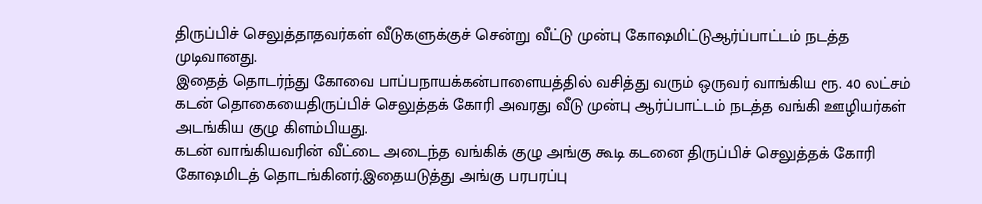திருப்பிச் செலுத்தாதவர்கள் வீடுகளுக்குச் சென்று வீட்டு முன்பு கோஷமிட்டுஆர்ப்பாட்டம் நடத்த முடிவானது.
இதைத் தொடர்ந்து கோவை பாப்பநாயக்கன்பாளையத்தில் வசித்து வரும் ஒருவர் வாங்கிய ரூ. 40 லட்சம் கடன் தொகையைதிருப்பிச் செலுத்தக் கோரி அவரது வீடு முன்பு ஆர்ப்பாட்டம் நடத்த வங்கி ஊழியர்கள் அடங்கிய குழு கிளம்பியது.
கடன் வாங்கியவரின் வீட்டை அடைந்த வங்கிக் குழு அங்கு கூடி கடனை திருப்பிச் செலுத்தக் கோரி கோஷமிடத் தொடங்கினர்.இதையடுத்து அங்கு பரபரப்பு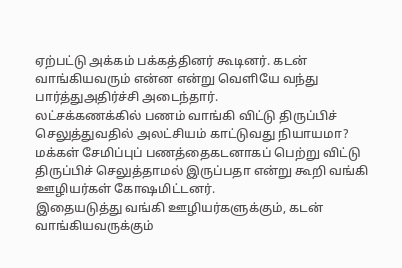ஏற்பட்டு அக்கம் பக்கத்தினர் கூடினர். கடன் வாங்கியவரும் என்ன என்று வெளியே வந்து பார்த்துஅதிர்ச்சி அடைந்தார்.
லட்சக்கணக்கில் பணம் வாங்கி விட்டு திருப்பிச் செலுத்துவதில் அலட்சியம் காட்டுவது நியாயமா? மக்கள் சேமிப்புப் பணத்தைகடனாகப் பெற்று விட்டு திருப்பிச் செலுத்தாமல் இருப்பதா என்று கூறி வங்கி ஊழியர்கள் கோஷமிட்டனர்.
இதையடுத்து வங்கி ஊழியர்களுக்கும், கடன் வாங்கியவருக்கும்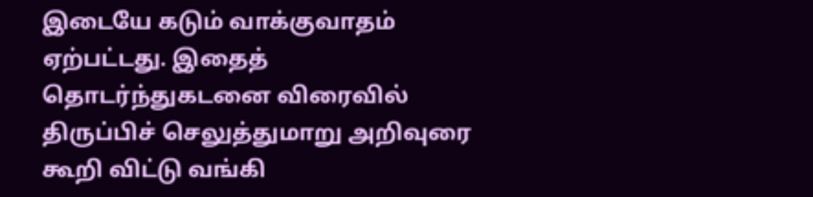இடையே கடும் வாக்குவாதம் ஏற்பட்டது. இதைத் தொடர்ந்துகடனை விரைவில் திருப்பிச் செலுத்துமாறு அறிவுரை கூறி விட்டு வங்கி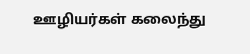ஊழியர்கள் கலைந்து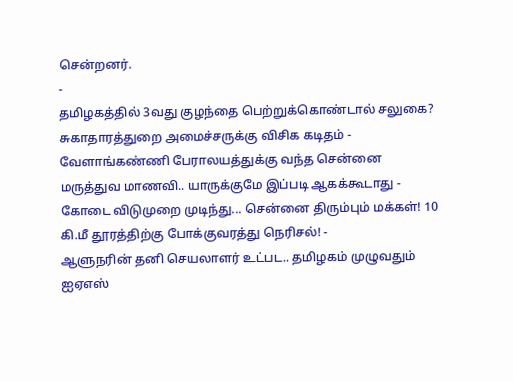சென்றனர்.
-
தமிழகத்தில் 3வது குழந்தை பெற்றுக்கொண்டால் சலுகை? சுகாதாரத்துறை அமைச்சருக்கு விசிக கடிதம் -
வேளாங்கண்ணி பேராலயத்துக்கு வந்த சென்னை மருத்துவ மாணவி.. யாருக்குமே இப்படி ஆகக்கூடாது -
கோடை விடுமுறை முடிந்து... சென்னை திரும்பும் மக்கள்! 10 கி.மீ தூரத்திற்கு போக்குவரத்து நெரிசல்! -
ஆளுநரின் தனி செயலாளர் உட்பட.. தமிழகம் முழுவதும் ஐஏஎஸ்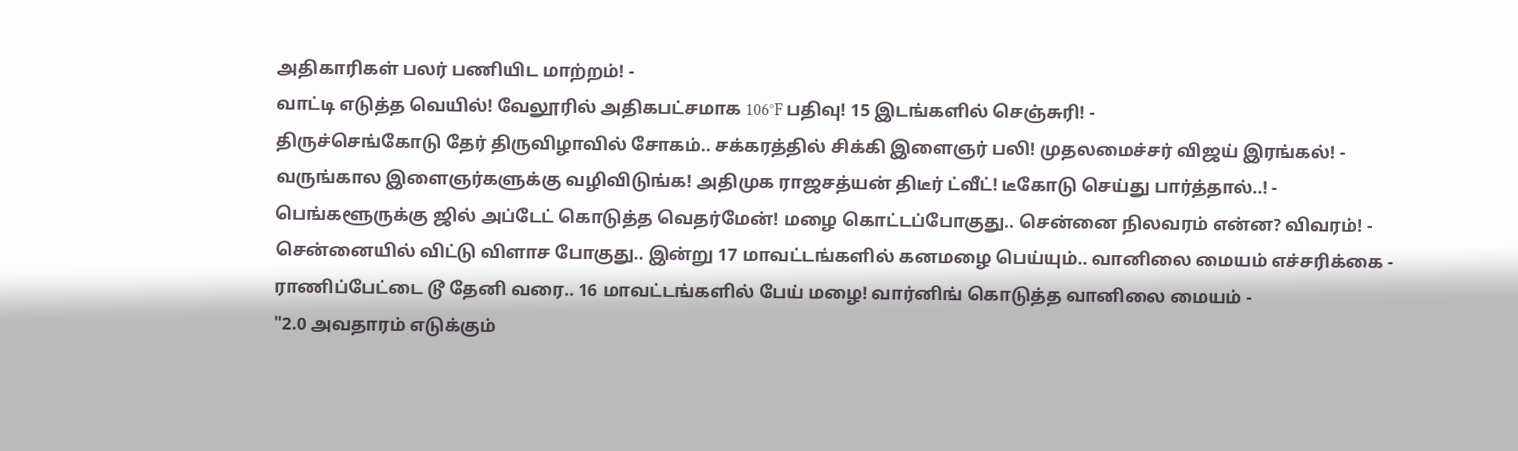அதிகாரிகள் பலர் பணியிட மாற்றம்! -
வாட்டி எடுத்த வெயில்! வேலூரில் அதிகபட்சமாக 106°F பதிவு! 15 இடங்களில் செஞ்சுரி! -
திருச்செங்கோடு தேர் திருவிழாவில் சோகம்.. சக்கரத்தில் சிக்கி இளைஞர் பலி! முதலமைச்சர் விஜய் இரங்கல்! -
வருங்கால இளைஞர்களுக்கு வழிவிடுங்க! அதிமுக ராஜசத்யன் திடீர் ட்வீட்! டீகோடு செய்து பார்த்தால்..! -
பெங்களூருக்கு ஜில் அப்டேட் கொடுத்த வெதர்மேன்! மழை கொட்டப்போகுது.. சென்னை நிலவரம் என்ன? விவரம்! -
சென்னையில் விட்டு விளாச போகுது.. இன்று 17 மாவட்டங்களில் கனமழை பெய்யும்.. வானிலை மையம் எச்சரிக்கை -
ராணிப்பேட்டை டூ தேனி வரை.. 16 மாவட்டங்களில் பேய் மழை! வார்னிங் கொடுத்த வானிலை மையம் -
"2.0 அவதாரம் எடுக்கும்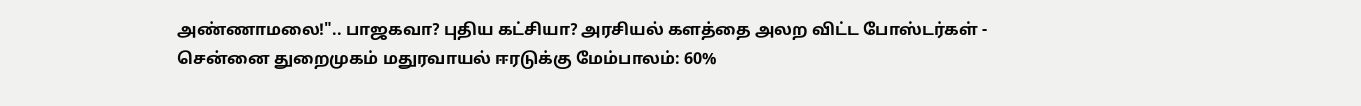அண்ணாமலை!".. பாஜகவா? புதிய கட்சியா? அரசியல் களத்தை அலற விட்ட போஸ்டர்கள் -
சென்னை துறைமுகம் மதுரவாயல் ஈரடுக்கு மேம்பாலம்: 60%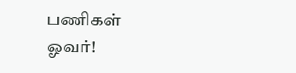பணிகள் ஓவர்!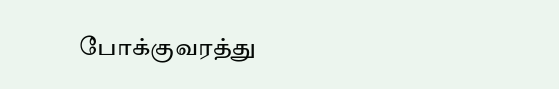போக்குவரத்து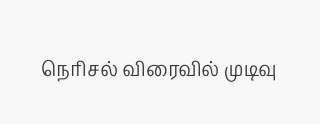நெரிசல் விரைவில் முடிவு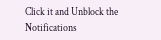Click it and Unblock the Notifications